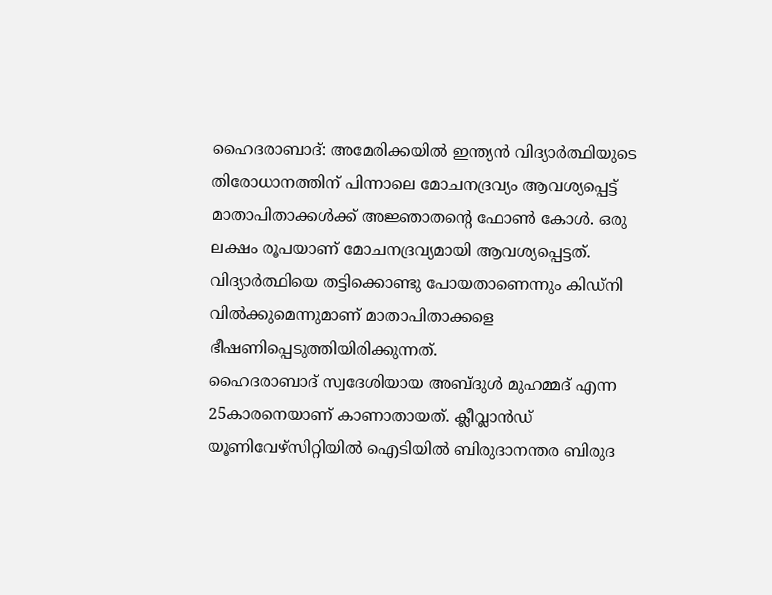ഹൈദരാബാദ്: അമേരിക്കയിൽ ഇന്ത്യൻ വിദ്യാർത്ഥിയുടെ തിരോധാനത്തിന് പിന്നാലെ മോചനദ്രവ്യം ആവശ്യപ്പെട്ട് മാതാപിതാക്കൾക്ക് അജ്ഞാതന്റെ ഫോൺ കോൾ. ഒരു ലക്ഷം രൂപയാണ് മോചനദ്രവ്യമായി ആവശ്യപ്പെട്ടത്. വിദ്യാർത്ഥിയെ തട്ടിക്കൊണ്ടു പോയതാണെന്നും കിഡ്നി വിൽക്കുമെന്നുമാണ് മാതാപിതാക്കളെ ഭീഷണിപ്പെടുത്തിയിരിക്കുന്നത്.
ഹൈദരാബാദ് സ്വദേശിയായ അബ്ദുൾ മുഹമ്മദ് എന്ന 25കാരനെയാണ് കാണാതായത്. ക്ലീവ്ലാൻഡ് യൂണിവേഴ്സിറ്റിയിൽ ഐടിയിൽ ബിരുദാനന്തര ബിരുദ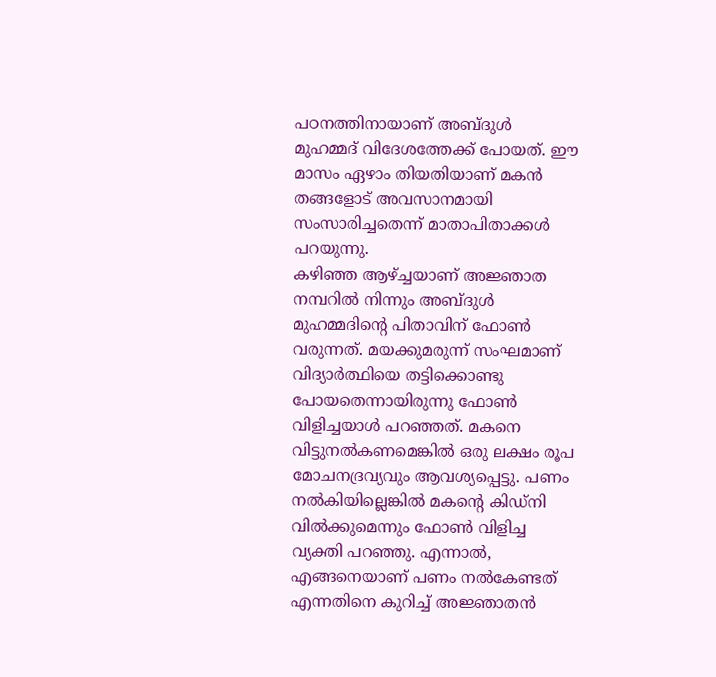പഠനത്തിനായാണ് അബ്ദുൾ മുഹമ്മദ് വിദേശത്തേക്ക് പോയത്. ഈ മാസം ഏഴാം തിയതിയാണ് മകൻ തങ്ങളോട് അവസാനമായി സംസാരിച്ചതെന്ന് മാതാപിതാക്കൾ പറയുന്നു.
കഴിഞ്ഞ ആഴ്ച്ചയാണ് അജ്ഞാത നമ്പറിൽ നിന്നും അബ്ദുൾ മുഹമ്മദിന്റെ പിതാവിന് ഫോൺ വരുന്നത്. മയക്കുമരുന്ന് സംഘമാണ് വിദ്യാർത്ഥിയെ തട്ടിക്കൊണ്ടു പോയതെന്നായിരുന്നു ഫോൺ വിളിച്ചയാൾ പറഞ്ഞത്. മകനെ വിട്ടുനൽകണമെങ്കിൽ ഒരു ലക്ഷം രൂപ മോചനദ്രവ്യവും ആവശ്യപ്പെട്ടു. പണം നൽകിയില്ലെങ്കിൽ മകന്റെ കിഡ്നി വിൽക്കുമെന്നും ഫോൺ വിളിച്ച വ്യക്തി പറഞ്ഞു. എന്നാൽ, എങ്ങനെയാണ് പണം നൽകേണ്ടത് എന്നതിനെ കുറിച്ച് അജ്ഞാതൻ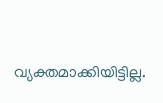വ്യക്തമാക്കിയിട്ടില്ല.